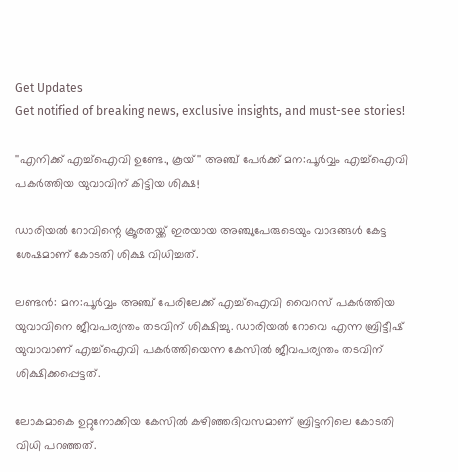Get Updates
Get notified of breaking news, exclusive insights, and must-see stories!

''എനിക്ക് എച്ച്ഐവി ഉണ്ടേ., കൂയ്'' അഞ്ച് പേർക്ക് മന:പൂർവ്വം എച്ച്ഐവി പകർത്തിയ യുവാവിന് കിട്ടിയ ശിക്ഷ!

ഡാരിയൽ റോവിന്റെ ക്രൂരതയ്ക്ക് ഇരയായ അഞ്ചുപേരുടെയും വാദങ്ങൾ കേട്ട ശേഷമാണ് കോടതി ശിക്ഷ വിധിച്ചത്.

ലണ്ടൻ: മന:പൂർവ്വം അഞ്ച് പേരിലേക്ക് എച്ച്ഐവി വൈറസ് പകർത്തിയ യുവാവിനെ ജീവപര്യന്തം തടവിന് ശിക്ഷിച്ചു. ഡാരിയൽ റോവെ എന്ന ബ്രിട്ടീഷ് യുവാവാണ് എച്ച്ഐവി പകർത്തിയെന്ന കേസിൽ ജീവപര്യന്തം തടവിന് ശിക്ഷിക്കപ്പെട്ടത്.

ലോകമാകെ ഉറ്റുനോക്കിയ കേസിൽ കഴിഞ്ഞദിവസമാണ് ബ്രിട്ടനിലെ കോടതി വിധി പറഞ്ഞത്.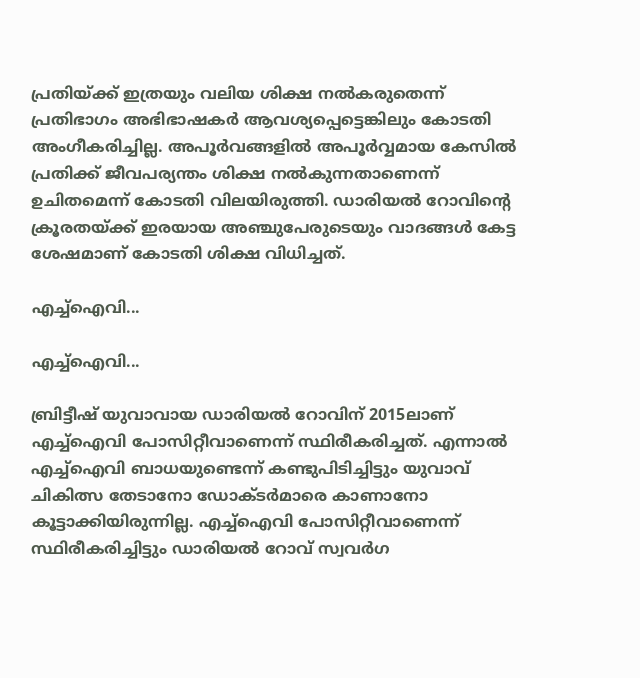പ്രതിയ്ക്ക് ഇത്രയും വലിയ ശിക്ഷ നൽകരുതെന്ന് പ്രതിഭാഗം അഭിഭാഷകർ ആവശ്യപ്പെട്ടെങ്കിലും കോടതി അംഗീകരിച്ചില്ല. അപൂർവങ്ങളിൽ അപൂർവ്വമായ കേസിൽ പ്രതിക്ക് ജീവപര്യന്തം ശിക്ഷ നൽകുന്നതാണെന്ന് ഉചിതമെന്ന് കോടതി വിലയിരുത്തി. ഡാരിയൽ റോവിന്റെ ക്രൂരതയ്ക്ക് ഇരയായ അഞ്ചുപേരുടെയും വാദങ്ങൾ കേട്ട ശേഷമാണ് കോടതി ശിക്ഷ വിധിച്ചത്.

എച്ച്ഐവി...

എച്ച്ഐവി...

ബ്രിട്ടീഷ് യുവാവായ ഡാരിയൽ റോവിന് 2015ലാണ് എച്ച്ഐവി പോസിറ്റീവാണെന്ന് സ്ഥിരീകരിച്ചത്. എന്നാൽ എച്ച്ഐവി ബാധയുണ്ടെന്ന് കണ്ടുപിടിച്ചിട്ടും യുവാവ് ചികിത്സ തേടാനോ ഡോക്ടർമാരെ കാണാനോ കൂട്ടാക്കിയിരുന്നില്ല. എച്ച്ഐവി പോസിറ്റീവാണെന്ന് സ്ഥിരീകരിച്ചിട്ടും ഡാരിയൽ റോവ് സ്വവർഗ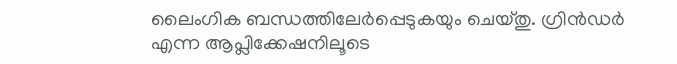ലൈംഗിക ബന്ധത്തിലേർപ്പെടുകയും ചെയ്തു. ഗ്രിൻഡർ എന്ന ആപ്ലിക്കേഷനിലൂടെ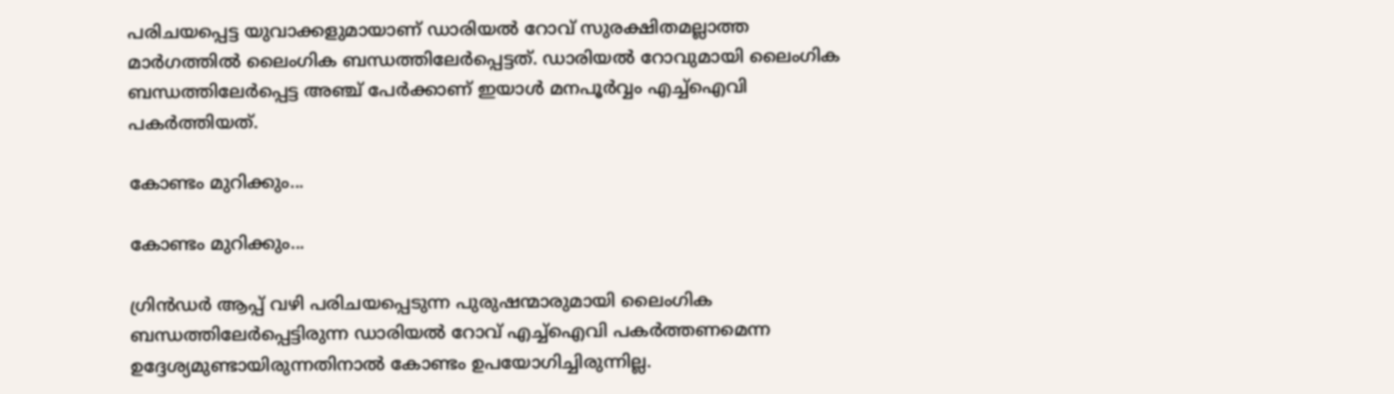പരിചയപ്പെട്ട യുവാക്കളുമായാണ് ഡാരിയൽ റോവ് സുരക്ഷിതമല്ലാത്ത മാർഗത്തിൽ ലൈംഗിക ബന്ധത്തിലേർപ്പെട്ടത്. ഡാരിയൽ റോവുമായി ലൈംഗിക ബന്ധത്തിലേർപ്പെട്ട അഞ്ച് പേർക്കാണ് ഇയാൾ മനപൂർവ്വം എച്ച്ഐവി പകർത്തിയത്.

കോണ്ടം മുറിക്കും...

കോണ്ടം മുറിക്കും...

ഗ്രിൻഡർ ആപ്പ് വഴി പരിചയപ്പെടുന്ന പുരുഷന്മാരുമായി ലൈംഗിക ബന്ധത്തിലേർപ്പെട്ടിരുന്ന ഡാരിയൽ റോവ് എച്ച്ഐവി പകർത്തണമെന്ന ഉദ്ദേശ്യമുണ്ടായിരുന്നതിനാൽ കോണ്ടം ഉപയോഗിച്ചിരുന്നില്ല.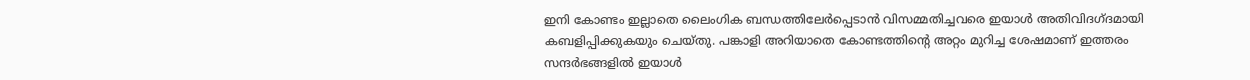ഇനി കോണ്ടം ഇല്ലാതെ ലൈംഗിക ബന്ധത്തിലേർപ്പെടാൻ വിസമ്മതിച്ചവരെ ഇയാൾ അതിവിദഗ്ദമായി കബളിപ്പിക്കുകയും ചെയ്തു. പങ്കാളി അറിയാതെ കോണ്ടത്തിന്റെ അറ്റം മുറിച്ച ശേഷമാണ് ഇത്തരം സന്ദർഭങ്ങളിൽ ഇയാൾ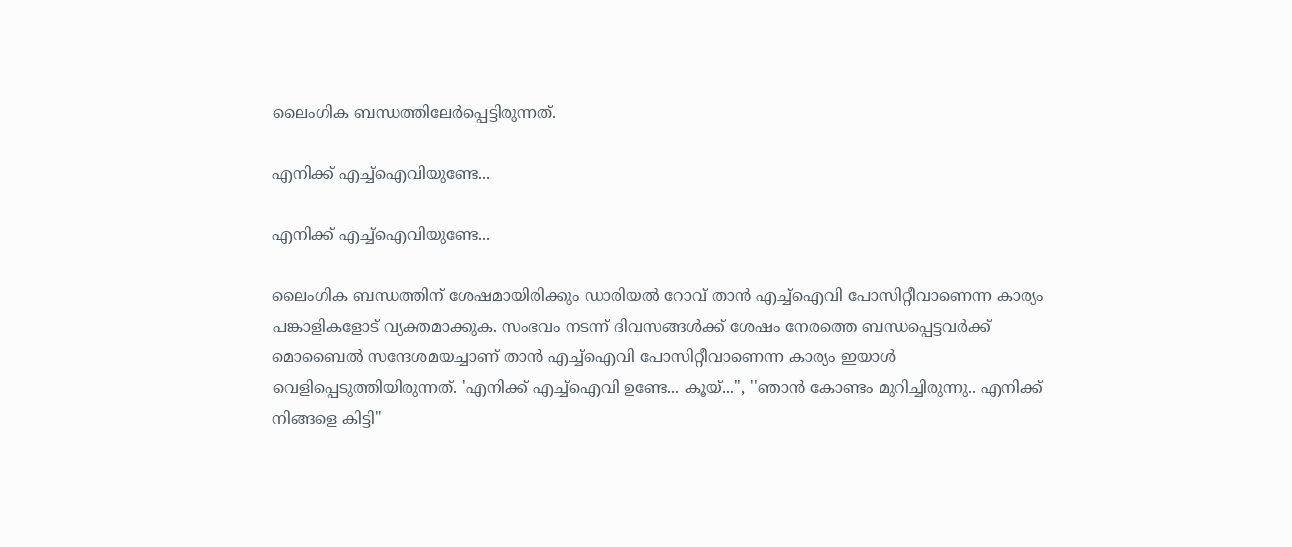ലൈംഗിക ബന്ധത്തിലേർപ്പെട്ടിരുന്നത്.

എനിക്ക് എച്ച്ഐവിയുണ്ടേ...

എനിക്ക് എച്ച്ഐവിയുണ്ടേ...

ലൈംഗിക ബന്ധത്തിന് ശേഷമായിരിക്കും ഡാരിയൽ റോവ് താൻ എച്ച്ഐവി പോസിറ്റീവാണെന്ന കാര്യം പങ്കാളികളോട് വ്യക്തമാക്കുക. സംഭവം നടന്ന് ദിവസങ്ങൾക്ക് ശേഷം നേരത്തെ ബന്ധപ്പെട്ടവർക്ക് മൊബൈൽ സന്ദേശമയച്ചാണ് താൻ എച്ച്ഐവി പോസിറ്റീവാണെന്ന കാര്യം ഇയാൾ വെളിപ്പെടുത്തിയിരുന്നത്. 'എനിക്ക് എച്ച്ഐവി ഉണ്ടേ... കൂയ്...'', ''ഞാൻ കോണ്ടം മുറിച്ചിരുന്നു.. എനിക്ക് നിങ്ങളെ കിട്ടി''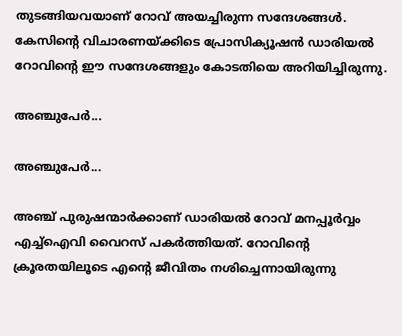തുടങ്ങിയവയാണ് റോവ് അയച്ചിരുന്ന സന്ദേശങ്ങൾ. കേസിന്റെ വിചാരണയ്ക്കിടെ പ്രോസിക്യൂഷൻ ഡാരിയൽ റോവിന്റെ ഈ സന്ദേശങ്ങളും കോടതിയെ അറിയിച്ചിരുന്നു.

അഞ്ചുപേർ...

അഞ്ചുപേർ...

അഞ്ച് പുരുഷന്മാർക്കാണ് ഡാരിയൽ റോവ് മനപ്പൂർവ്വം എച്ച്ഐവി വൈറസ് പകർത്തിയത്. റോവിന്റെ ക്രൂരതയിലൂടെ എന്റെ ജീവിതം നശിച്ചെന്നായിരുന്നു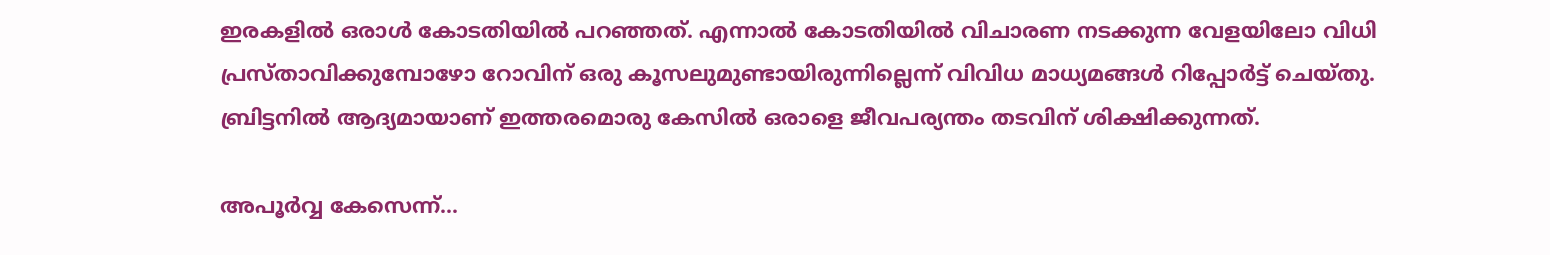ഇരകളിൽ ഒരാൾ കോടതിയിൽ പറഞ്ഞത്. എന്നാൽ കോടതിയിൽ വിചാരണ നടക്കുന്ന വേളയിലോ വിധി പ്രസ്താവിക്കുമ്പോഴോ റോവിന് ഒരു കൂസലുമുണ്ടായിരുന്നില്ലെന്ന് വിവിധ മാധ്യമങ്ങൾ റിപ്പോർട്ട് ചെയ്തു. ബ്രിട്ടനിൽ ആദ്യമായാണ് ഇത്തരമൊരു കേസിൽ ഒരാളെ ജീവപര്യന്തം തടവിന് ശിക്ഷിക്കുന്നത്.

അപൂർവ്വ കേസെന്ന്...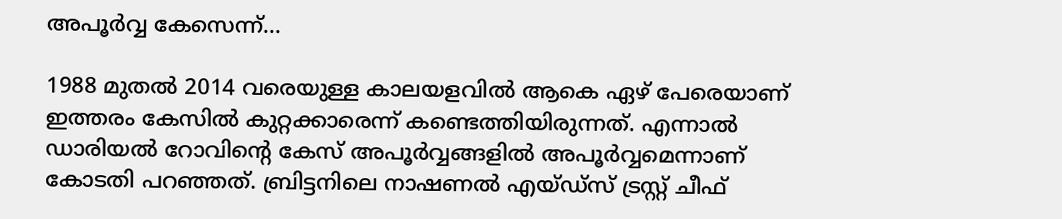അപൂർവ്വ കേസെന്ന്...

1988 മുതൽ 2014 വരെയുള്ള കാലയളവിൽ ആകെ ഏഴ് പേരെയാണ് ഇത്തരം കേസിൽ കുറ്റക്കാരെന്ന് കണ്ടെത്തിയിരുന്നത്. എന്നാൽ ഡാരിയൽ റോവിന്റെ കേസ് അപൂർവ്വങ്ങളിൽ അപൂർവ്വമെന്നാണ് കോടതി പറഞ്ഞത്. ബ്രിട്ടനിലെ നാഷണൽ എയ്ഡ്സ് ട്രസ്റ്റ് ചീഫ്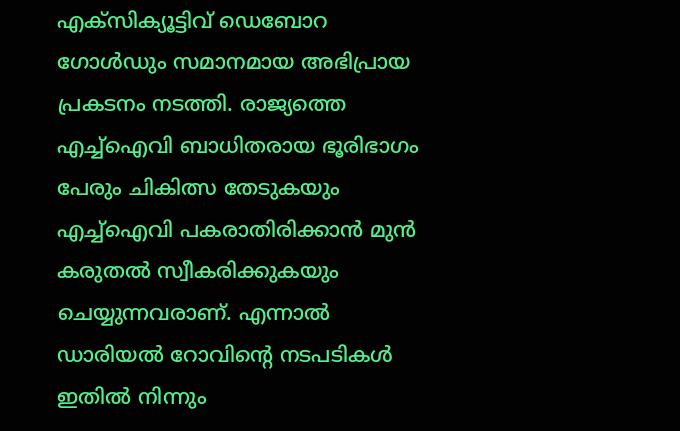എക്സിക്യൂട്ടിവ് ഡെബോറ ഗോൾഡും സമാനമായ അഭിപ്രായ പ്രകടനം നടത്തി. രാജ്യത്തെ എച്ച്ഐവി ബാധിതരായ ഭൂരിഭാഗം പേരും ചികിത്സ തേടുകയും എച്ച്ഐവി പകരാതിരിക്കാൻ മുൻ കരുതൽ സ്വീകരിക്കുകയും ചെയ്യുന്നവരാണ്. എന്നാൽ ഡാരിയൽ റോവിന്റെ നടപടികൾ ഇതിൽ നിന്നും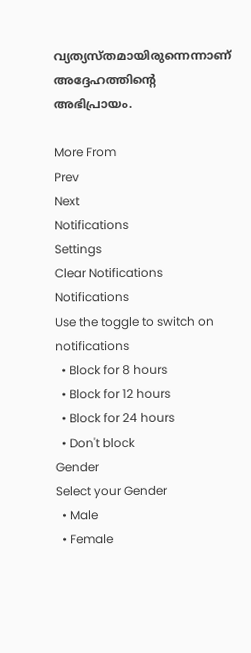വ്യത്യസ്തമായിരുന്നെന്നാണ് അദ്ദേഹത്തിന്റെ അഭിപ്രായം.

More From
Prev
Next
Notifications
Settings
Clear Notifications
Notifications
Use the toggle to switch on notifications
  • Block for 8 hours
  • Block for 12 hours
  • Block for 24 hours
  • Don't block
Gender
Select your Gender
  • Male
  • Female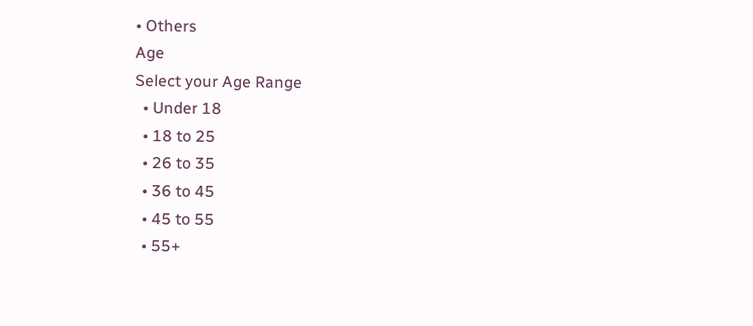• Others
Age
Select your Age Range
  • Under 18
  • 18 to 25
  • 26 to 35
  • 36 to 45
  • 45 to 55
  • 55+